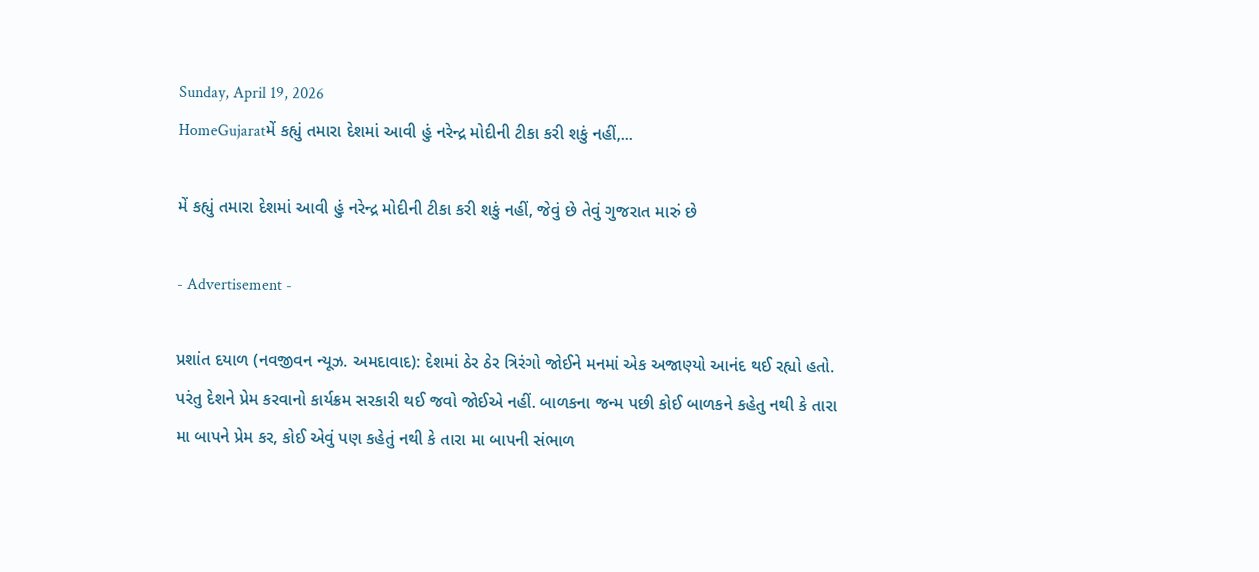Sunday, April 19, 2026
HomeGujaratમેં કહ્યું તમારા દેશમાં આવી હું નરેન્દ્ર મોદીની ટીકા કરી શકું નહીં,...

મેં કહ્યું તમારા દેશમાં આવી હું નરેન્દ્ર મોદીની ટીકા કરી શકું નહીં, જેવું છે તેવું ગુજરાત મારું છે

- Advertisement -

પ્રશાંત દયાળ (નવજીવન ન્યૂઝ. અમદાવાદ): દેશમાં ઠેર ઠેર ત્રિરંગો જોઈને મનમાં એક અજાણ્યો આનંદ થઈ રહ્યો હતો. પરંતુ દેશને પ્રેમ કરવાનો કાર્યક્રમ સરકારી થઈ જવો જોઈએ નહીં. બાળકના જન્મ પછી કોઈ બાળકને કહેતુ નથી કે તારા મા બાપને પ્રેમ કર, કોઈ એવું પણ કહેતું નથી કે તારા મા બાપની સંભાળ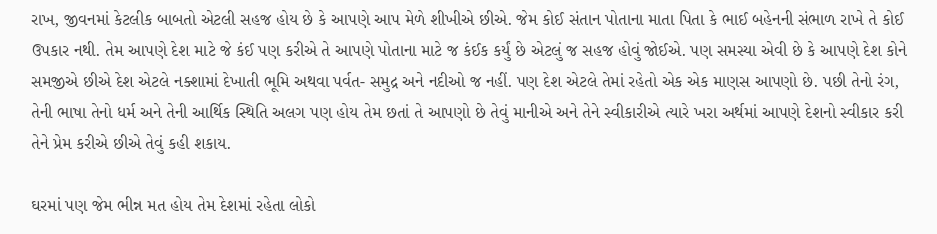રાખ, જીવનમાં કેટલીક બાબતો એટલી સહજ હોય છે કે આપણે આપ મેળે શીખીએ છીએ. જેમ કોઈ સંતાન પોતાના માતા પિતા કે ભાઈ બહેનની સંભાળ રાખે તે કોઈ ઉપકાર નથી. તેમ આપણે દેશ માટે જે કંઈ પણ કરીએ તે આપણે પોતાના માટે જ કંઈક કર્યું છે એટલું જ સહજ હોવું જોઈએ. પણ સમસ્યા એવી છે કે આપણે દેશ કોને સમજીએ છીએ દેશ એટલે નક્શામાં દેખાતી ભૂમિ અથવા પર્વત- સમુદ્ર અને નદીઓ જ નહીં. પણ દેશ એટલે તેમાં રહેતો એક એક માણસ આપણો છે. પછી તેનો રંગ, તેની ભાષા તેનો ધર્મ અને તેની આર્થિક સ્થિતિ અલગ પણ હોય તેમ છતાં તે આપણો છે તેવું માનીએ અને તેને સ્વીકારીએ ત્યારે ખરા અર્થમાં આપણે દેશનો સ્વીકાર કરી તેને પ્રેમ કરીએ છીએ તેવું કહી શકાય.

ઘરમાં પણ જેમ ભીન્ન મત હોય તેમ દેશમાં રહેતા લોકો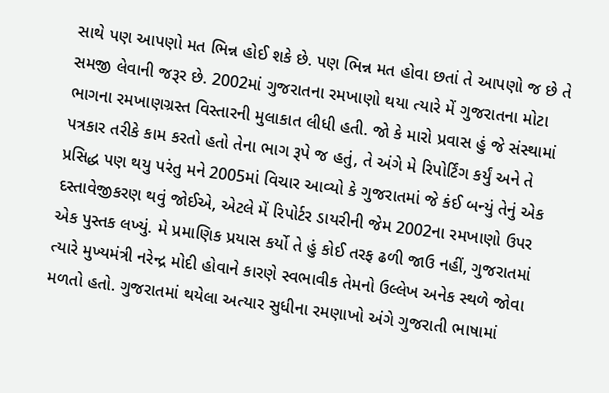સાથે પણ આપણો મત ભિન્ન હોઈ શકે છે. પણ ભિન્ન મત હોવા છતાં તે આપણો જ છે તે સમજી લેવાની જરૂર છે. 2002માં ગુજરાતના રમખાણો થયા ત્યારે મેં ગુજરાતના મોટા ભાગના રમખાણગ્રસ્ત વિસ્તારની મુલાકાત લીધી હતી. જો કે મારો પ્રવાસ હું જે સંસ્થામાં પત્રકાર તરીકે કામ કરતો હતો તેના ભાગ રૂપે જ હતું, તે અંગે મે રિપોર્ટિંગ કર્યું અને તે પ્રસિદ્ધ પણ થયુ પરંતુ મને 2005માં વિચાર આવ્યો કે ગુજરાતમાં જે કંઈ બન્યું તેનું એક દસ્તાવેજીકરણ થવું જોઈએ, એટલે મેં રિપોર્ટર ડાયરીની જેમ 2002ના રમખાણો ઉપર એક પુસ્તક લખ્યું. મે પ્રમાણિક પ્રયાસ કર્યો તે હું કોઈ તરફ ઢળી જાઉ નહીં, ગુજરાતમાં ત્યારે મુખ્યમંત્રી નરેન્દ્ર મોદી હોવાને કારણે સ્વભાવીક તેમનો ઉલ્લેખ અનેક સ્થળે જોવા મળતો હતો. ગુજરાતમાં થયેલા અત્યાર સુધીના રમણાખો અંગે ગુજરાતી ભાષામાં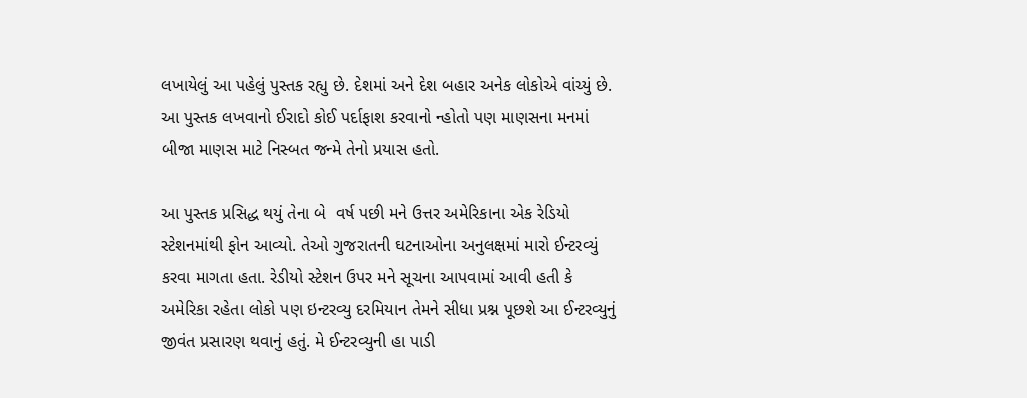લખાયેલું આ પહેલું પુસ્તક રહ્યુ છે. દેશમાં અને દેશ બહાર અનેક લોકોએ વાંચ્યું છે. આ પુસ્તક લખવાનો ઈરાદો કોઈ પર્દાફાશ કરવાનો ન્હોતો પણ માણસના મનમાં બીજા માણસ માટે નિસ્બત જન્મે તેનો પ્રયાસ હતો.

આ પુસ્તક પ્રસિદ્ધ થયું તેના બે  વર્ષ પછી મને ઉત્તર અમેરિકાના એક રેડિયો સ્ટેશનમાંથી ફોન આવ્યો. તેઓ ગુજરાતની ઘટનાઓના અનુલક્ષમાં મારો ઈન્ટરવ્યું કરવા માગતા હતા. રેડીયો સ્ટેશન ઉપર મને સૂચના આપવામાં આવી હતી કે અમેરિકા રહેતા લોકો પણ ઇન્ટરવ્યુ દરમિયાન તેમને સીધા પ્રશ્ન પૂછશે આ ઈન્ટરવ્યુનું જીવંત પ્રસારણ થવાનું હતું. મે ઈન્ટરવ્યુની હા પાડી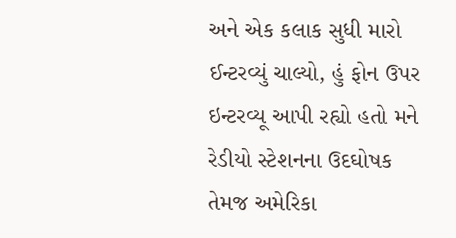અને એક કલાક સુધી મારો ઈન્ટરવ્યું ચાલ્યો, હું ફોન ઉપર ઇન્ટરવ્યૂ આપી રહ્યો હતો મને રેડીયો સ્ટેશનના ઉદઘોષક તેમજ અમેરિકા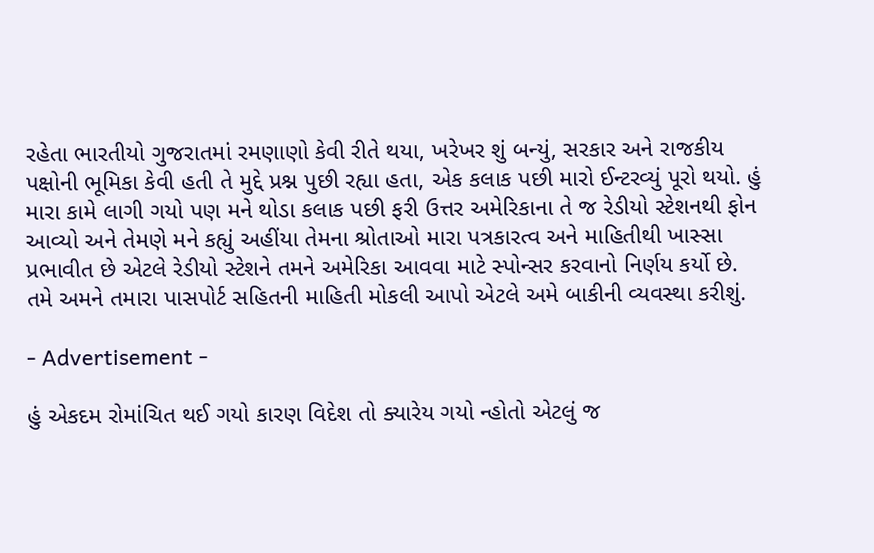રહેતા ભારતીયો ગુજરાતમાં રમણાણો કેવી રીતે થયા, ખરેખર શું બન્યું, સરકાર અને રાજકીય પક્ષોની ભૂમિકા કેવી હતી તે મુદ્દે પ્રશ્ન પુછી રહ્યા હતા, એક કલાક પછી મારો ઈન્ટરવ્યું પૂરો થયો. હું મારા કામે લાગી ગયો પણ મને થોડા કલાક પછી ફરી ઉત્તર અમેરિકાના તે જ રેડીયો સ્ટેશનથી ફોન આવ્યો અને તેમણે મને કહ્યું અહીંયા તેમના શ્રોતાઓ મારા પત્રકારત્વ અને માહિતીથી ખાસ્સા પ્રભાવીત છે એટલે રેડીયો સ્ટેશને તમને અમેરિકા આવવા માટે સ્પોન્સર કરવાનો નિર્ણય કર્યો છે. તમે અમને તમારા પાસપોર્ટ સહિતની માહિતી મોકલી આપો એટલે અમે બાકીની વ્યવસ્થા કરીશું.

- Advertisement -

હું એકદમ રોમાંચિત થઈ ગયો કારણ વિદેશ તો ક્યારેય ગયો ન્હોતો એટલું જ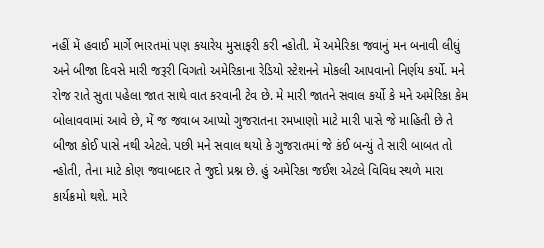નહીં મેં હવાઈ માર્ગે ભારતમાં પણ કયારેય મુસાફરી કરી ન્હોતી. મેં અમેરિકા જવાનું મન બનાવી લીધું અને બીજા દિવસે મારી જરૂરી વિગતો અમેરિકાના રેડિયો સ્ટેશનને મોકલી આપવાનો નિર્ણય કર્યો. મને રોજ રાતે સુતા પહેલા જાત સાથે વાત કરવાની ટેવ છે. મે મારી જાતને સવાલ કર્યો કે મને અમેરિકા કેમ બોલાવવામાં આવે છે, મેં જ જવાબ આપ્યો ગુજરાતના રમખાણો માટે મારી પાસે જે માહિતી છે તે બીજા કોઈ પાસે નથી એટલે. પછી મને સવાલ થયો કે ગુજરાતમાં જે કંઈ બન્યું તે સારી બાબત તો ન્હોતી, તેના માટે કોણ જવાબદાર તે જુદો પ્રશ્ન છે. હું અમેરિકા જઈશ એટલે વિવિધ સ્થળે મારા કાર્યક્રમો થશે. મારે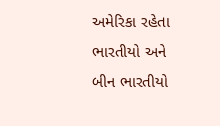અમેરિકા રહેતા ભારતીયો અને બીન ભારતીયો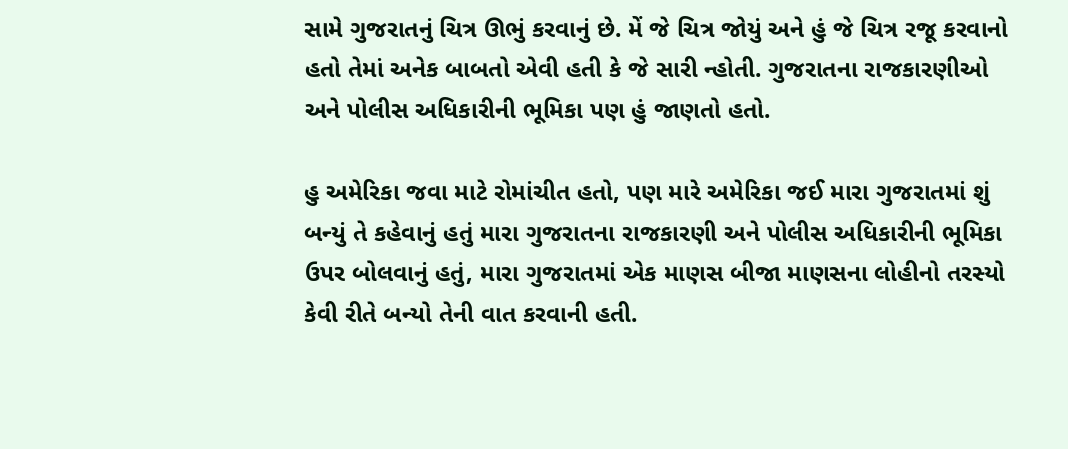સામે ગુજરાતનું ચિત્ર ઊભું કરવાનું છે. મેં જે ચિત્ર જોયું અને હું જે ચિત્ર રજૂ કરવાનો હતો તેમાં અનેક બાબતો એવી હતી કે જે સારી ન્હોતી. ગુજરાતના રાજકારણીઓ અને પોલીસ અધિકારીની ભૂમિકા પણ હું જાણતો હતો.

હુ અમેરિકા જવા માટે રોમાંચીત હતો, પણ મારે અમેરિકા જઈ મારા ગુજરાતમાં શું બન્યું તે કહેવાનું હતું મારા ગુજરાતના રાજકારણી અને પોલીસ અધિકારીની ભૂમિકા ઉપર બોલવાનું હતું, મારા ગુજરાતમાં એક માણસ બીજા માણસના લોહીનો તરસ્યો કેવી રીતે બન્યો તેની વાત કરવાની હતી.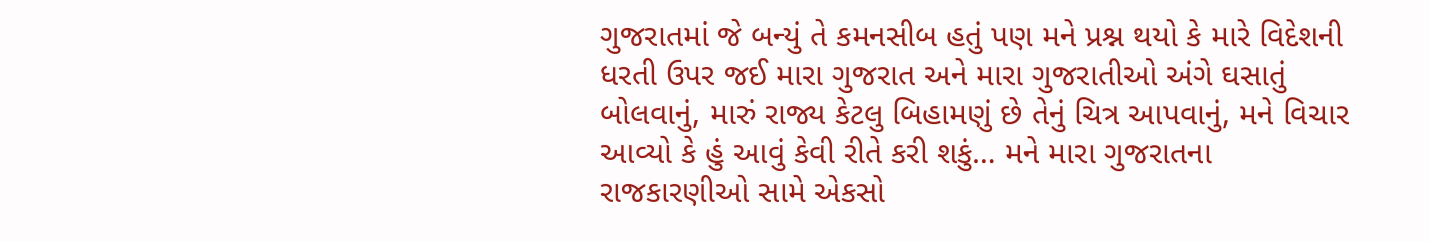ગુજરાતમાં જે બન્યું તે કમનસીબ હતું પણ મને પ્રશ્ન થયો કે મારે વિદેશની ધરતી ઉપર જઈ મારા ગુજરાત અને મારા ગુજરાતીઓ અંગે ઘસાતું બોલવાનું, મારું રાજ્ય કેટલુ બિહામણું છે તેનું ચિત્ર આપવાનું, મને વિચાર આવ્યો કે હું આવું કેવી રીતે કરી શકું… મને મારા ગુજરાતના રાજકારણીઓ સામે એકસો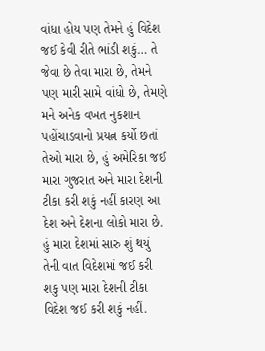વાંધા હોય પણ તેમને હું વિદેશ જઈ કેવી રીતે ભાંડી શકું… તે જેવા છે તેવા મારા છે, તેમને પણ મારી સામે વાંધો છે, તેમણે મને અનેક વખત નુકશાન પહોંચાડવાનો પ્રયત્ન કર્યો છતાં તેઓ મારા છે, હું અમેરિકા જઈ મારા ગુજરાત અને મારા દેશની ટીકા કરી શકું નહીં કારણ આ દેશ અને દેશના લોકો મારા છે. હું મારા દેશમાં સારુ શું થયું તેની વાત વિદેશમાં જઈ કરી શકુ પણ મારા દેશની ટીકા વિદેશ જઈ કરી શકું નહીં.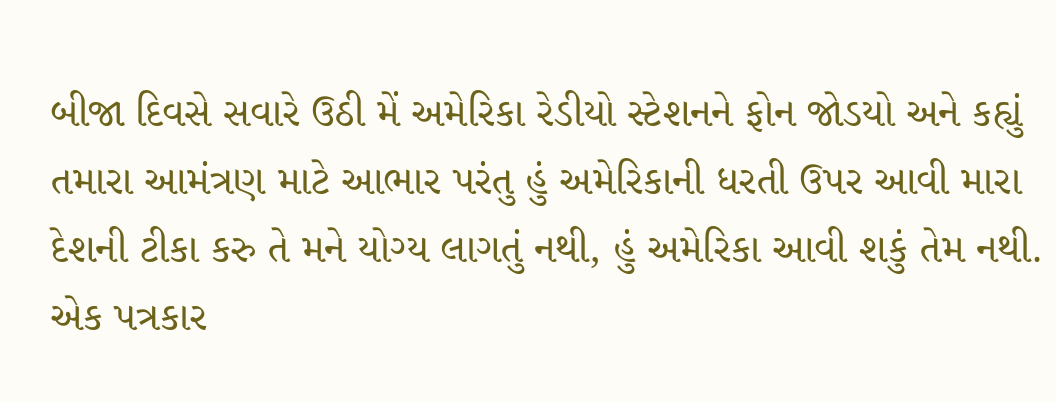બીજા દિવસે સવારે ઉઠી મેં અમેરિકા રેડીયો સ્ટેશનને ફોન જોડયો અને કહ્યું તમારા આમંત્રણ માટે આભાર પરંતુ હું અમેરિકાની ધરતી ઉપર આવી મારા દેશની ટીકા કરુ તે મને યોગ્ય લાગતું નથી, હું અમેરિકા આવી શકું તેમ નથી. એક પત્રકાર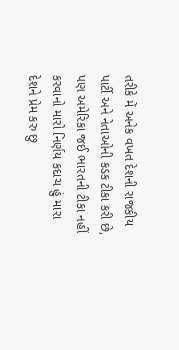તરીકે મેં અનેક વખત દેશની રાજકીય પાર્ટી અને નેતાઓની કડક ટીકા કરી છે, પણ અમેરિકા જઈ ભારતની ટીકા નહીં કરવાનો મારો નિર્ણય કદાચ હું મારા દેશને પ્રેમ કરુ છુ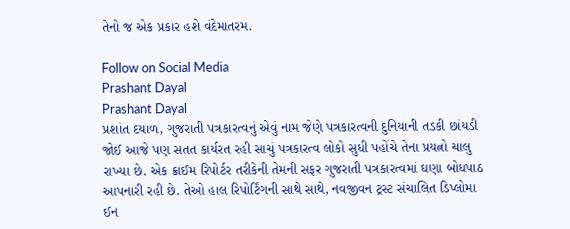તેનો જ એક પ્રકાર હશે વંદેમાતરમ.

Follow on Social Media
Prashant Dayal
Prashant Dayal
પ્રશાંત દયાળ, ગુજરાતી પત્રકારત્વનું એવું નામ જેણે પત્રકારત્વની દુનિયાની તડકી છાંયડી જોઈ આજે પણ સતત કાર્યરત રહી સાચું પત્રકારત્વ લોકો સુધી પહોંચે તેના પ્રયત્નો ચાલુ રાખ્યા છે. એક ક્રાઈમ રિપોર્ટર તરીકેની તેમની સફર ગુજરાતી પત્રકારત્વમાં ઘણા બોધપાઠ આપનારી રહી છે. તેઓ હાલ રિપોર્ટિંગની સાથે સાથે, નવજીવન ટ્રસ્ટ સંચાલિત ડિપ્લોમા ઈન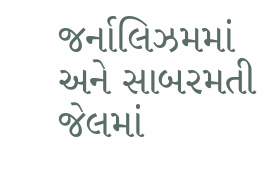જર્નાલિઝમમાં અને સાબરમતી જેલમાં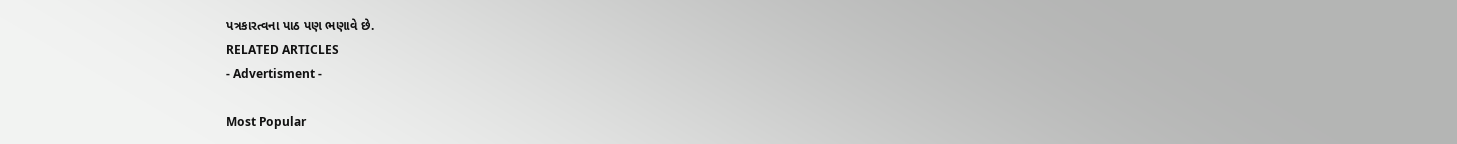પત્રકારત્વના પાઠ પણ ભણાવે છે.
RELATED ARTICLES
- Advertisment -

Most Popular